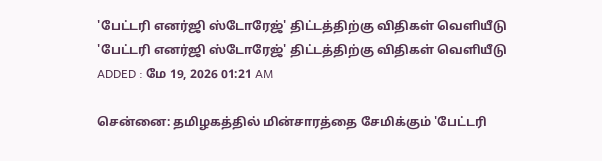'பேட்டரி எனர்ஜி ஸ்டோரேஜ்' திட்டத்திற்கு விதிகள் வெளியீடு
'பேட்டரி எனர்ஜி ஸ்டோரேஜ்' திட்டத்திற்கு விதிகள் வெளியீடு
ADDED : மே 19, 2026 01:21 AM

சென்னை: தமிழகத்தில் மின்சாரத்தை சேமிக்கும் 'பேட்டரி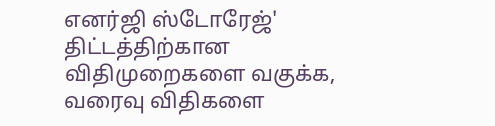எனர்ஜி ஸ்டோரேஜ்' திட்டத்திற்கான விதிமுறைகளை வகுக்க, வரைவு விதிகளை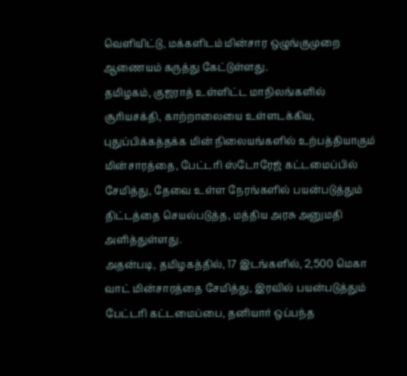வெளியிட்டு, மக்களிடம் மின்சார ஒழுங்குமுறை ஆணையம் கருத்து கேட்டுள்ளது.
தமிழகம், குஜராத் உள்ளிட்ட மாநிலங்களில் சூரியசக்தி, காற்றாலையை உள்ளடக்கிய, புதுப்பிக்கத்தக்க மின் நிலையங்களில் உற்பத்தியாகும் மின்சாரத்தை, பேட்டரி ஸ்டோரேஜ் கட்டமைப்பில் சேமித்து, தேவை உள்ள நேரங்களில் பயன்படுத்தும் திட்டத்தை செயல்படுத்த, மத்திய அரசு அனுமதி அளித்துள்ளது.
அதன்படி, தமிழகத்தில், 17 இடங்களில், 2,500 மெகா வாட் மின்சாரத்தை சேமித்து, இரவில் பயன்படுத்தும் பேட்டரி கட்டமைப்பை, தனியார் ஒப்பந்த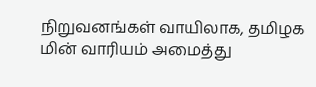நிறுவனங்கள் வாயிலாக, தமிழக மின் வாரியம் அமைத்து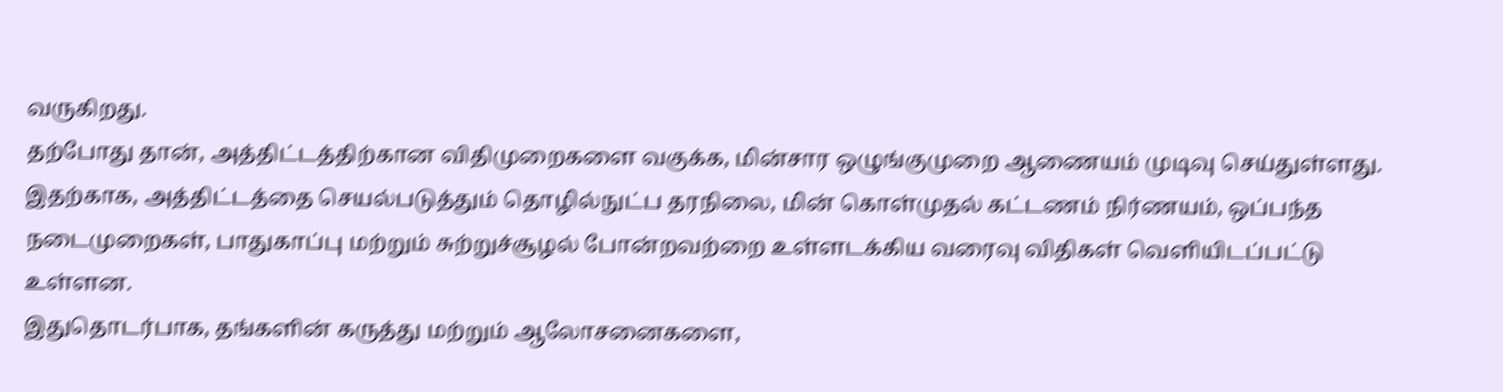வருகிறது.
தற்போது தான், அத்திட்டத்திற்கான விதிமுறைகளை வகுக்க, மின்சார ஒழுங்குமுறை ஆணையம் முடிவு செய்துள்ளது.
இதற்காக, அத்திட்டத்தை செயல்படுத்தும் தொழில்நுட்ப தரநிலை, மின் கொள்முதல் கட்டணம் நிர்ணயம், ஒப்பந்த நடைமுறைகள், பாதுகாப்பு மற்றும் சுற்றுச்சூழல் போன்றவற்றை உள்ளடக்கிய வரைவு விதிகள் வெளியிடப்பட்டு உள்ளன.
இதுதொடர்பாக, தங்களின் கருத்து மற்றும் ஆலோசனைகளை,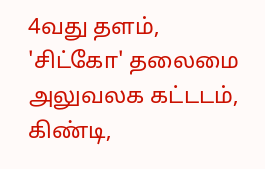4வது தளம், 'சிட்கோ' தலைமை அலுவலக கட்டடம், கிண்டி,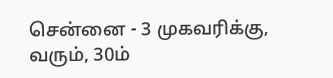சென்னை - 3 முகவரிக்கு, வரும், 30ம்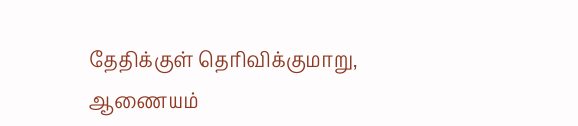தேதிக்குள் தெரிவிக்குமாறு, ஆணையம்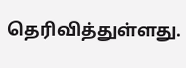தெரிவித்துள்ளது.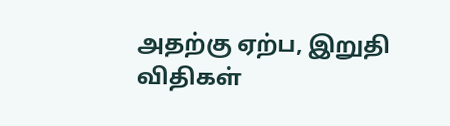அதற்கு ஏற்ப, இறுதி விதிகள்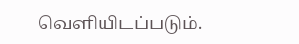வெளியிடப்படும்.